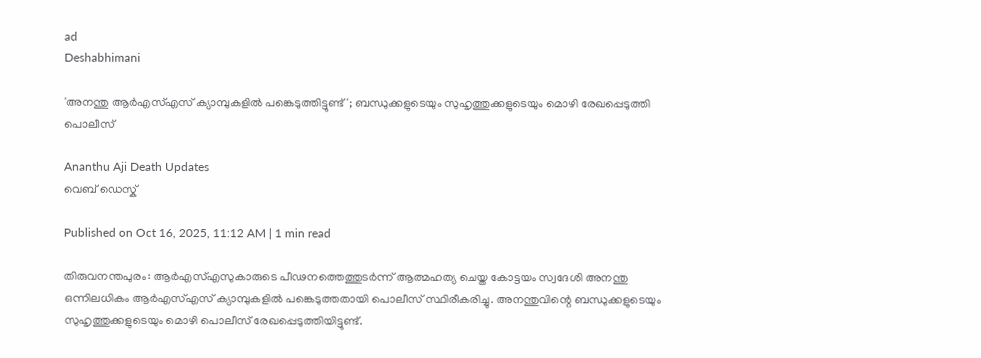ad
Deshabhimani

'അനന്തു ആർഎസ്എസ് ക്യാമ്പുകളിൽ പങ്കെടുത്തിട്ടുണ്ട്'; ബന്ധുക്കളുടെയും സുഹൃത്തുക്കളുടെയും മൊഴി രേഖപ്പെടുത്തി പൊലീസ്

Ananthu Aji Death Updates
വെബ് ഡെസ്ക്

Published on Oct 16, 2025, 11:12 AM | 1 min read

തിരുവനന്തപുരം: ആർഎസ്എസുകാരുടെ പീഢനത്തെത്തുടർന്ന് ആത്മഹത്യ ചെയ്ത കോട്ടയം സ്വദേശി അനന്തു ഒന്നിലധികം ആർഎസ്എസ് ക്യാമ്പുകളിൽ പങ്കെടുത്തതായി പൊലീസ് സ്ഥിരീകരിച്ചു. അനന്തുവിന്റെ ബന്ധുക്കളുടെയും സുഹൃത്തുക്കളുടെയും മൊഴി പൊലീസ് രേഖപ്പെടുത്തിയിട്ടുണ്ട്.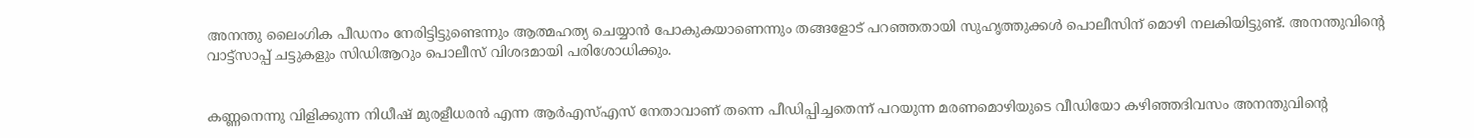അനന്തു ലൈംഗിക പീഡനം നേരിട്ടിട്ടുണ്ടെന്നും ആത്മഹത്യ ചെയ്യാൻ പോകുകയാണെന്നും തങ്ങളോട് പറഞ്ഞതായി സുഹൃത്തുക്കൾ പൊലീസിന് മൊഴി നലകിയിട്ടുണ്ട്. അനന്തുവിന്റെ വാട്ട്സാപ്പ് ചട്ടുകളും സിഡിആറും പൊലീസ് വിശദമായി പരിശോധിക്കും.


കണ്ണനെന്നു വിളിക്കുന്ന നിധീഷ്‌ മുരളീധരൻ എന്ന ആർഎസ്‌എസ്‌ നേതാവാണ്‌ തന്നെ പീഡിപ്പിച്ചതെന്ന്‌ പറയുന്ന മരണമൊഴിയുടെ വീഡിയോ കഴിഞ്ഞദിവസം അനന്തുവിന്റെ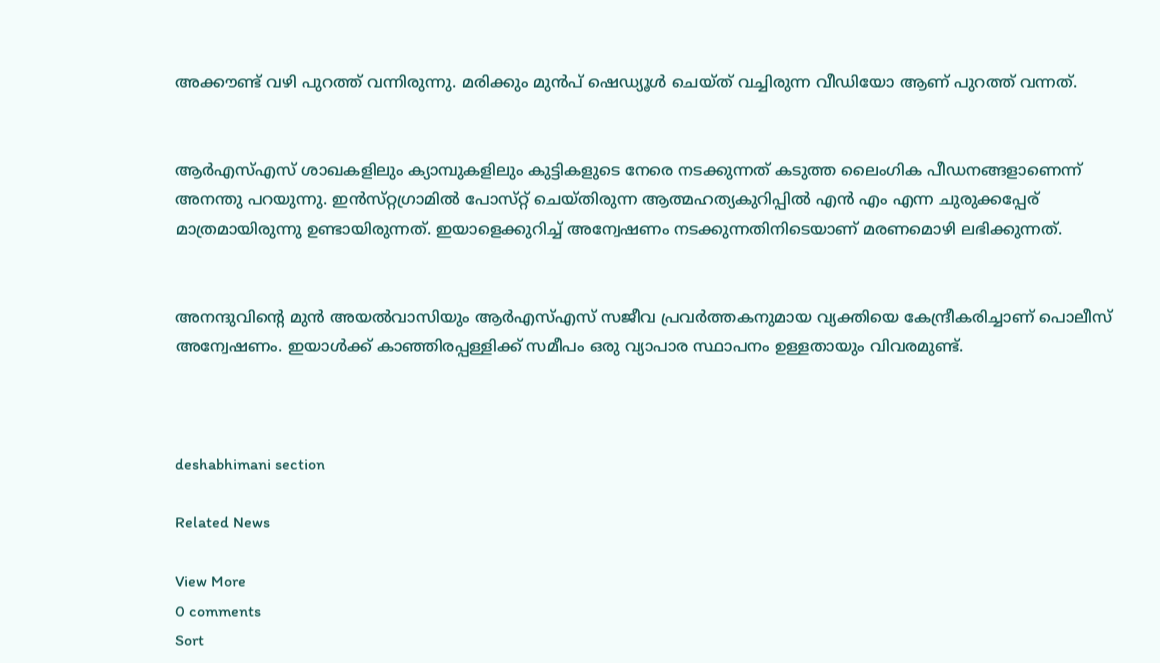അക്കൗണ്ട് വഴി പുറത്ത് വന്നിരുന്നു. മരിക്കും മുൻപ് ഷെഡ്യൂൾ ചെയ്ത് വച്ചിരുന്ന വീഡിയോ ആണ് പുറത്ത് വന്നത്.


ആർഎസ്‌എസ്‌ ശാഖകളിലും ക്യാമ്പുകളിലും കുട്ടികളുടെ നേരെ നടക്കുന്നത്‌ കടുത്ത ലൈംഗിക പീഡനങ്ങളാണെന്ന്‌ അനന്തു പറയുന്നു. ഇൻസ്‌റ്റഗ്രാമിൽ പോസ്‌റ്റ്‌ ചെയ്‌തിരുന്ന ആത്മഹത്യകുറിപ്പിൽ എൻ എം എന്ന ചുരുക്കപ്പേര്‌ മാത്രമായിരുന്നു ഉണ്ടായിരുന്നത്‌. ഇയാളെക്കുറിച്ച്‌ അന്വേഷണം നടക്കുന്നതിനിടെയാണ്‌ മരണമൊഴി ലഭിക്കുന്നത്.


അനന്ദുവിന്റെ മുൻ അയൽവാസിയും ആർഎസ്എസ് സജീവ പ്രവർത്തകനുമായ വ്യക്തിയെ കേന്ദ്രീകരിച്ചാണ് പൊലീസ് അന്വേഷണം. ഇയാൾക്ക്‌ കാഞ്ഞിരപ്പള്ളിക്ക്‌ സമീപം ഒരു വ്യാപാര സ്ഥാപനം ഉള്ളതായും വിവരമുണ്ട്‌.



deshabhimani section

Related News

View More
0 comments
Sort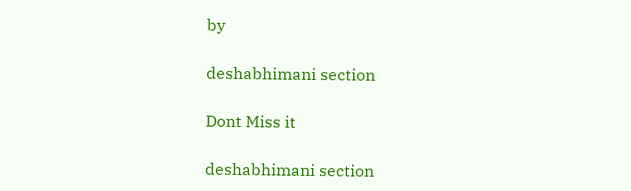by

deshabhimani section

Dont Miss it

deshabhimani section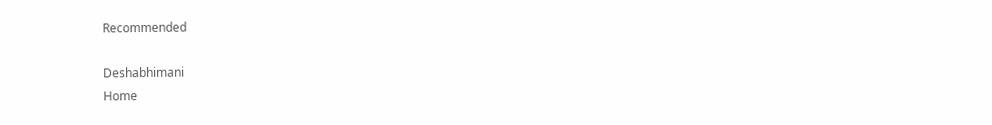Recommended

Deshabhimani
Home